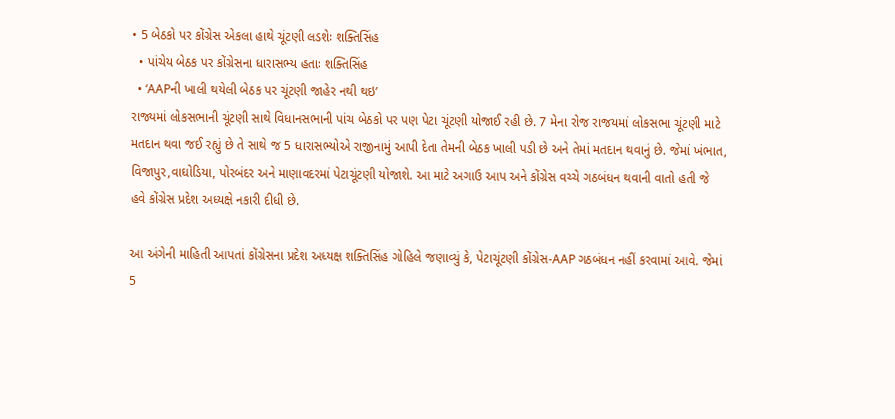• 5 બેઠકો પર કોંગ્રેસ એકલા હાથે ચૂંટણી લડશેઃ શક્તિસિંહ
  • પાંચેય બેઠક પર કોંગ્રેસના ધારાસભ્ય હતાઃ શક્તિસિંહ
  • ‘AAPની ખાલી થયેલી બેઠક પર ચૂંટણી જાહેર નથી થઇ’
રાજ્યમાં લોકસભાની ચૂંટણી સાથે વિધાનસભાની પાંચ બેઠકો પર પણ પેટા ચૂંટણી યોજાઈ રહી છે. 7 મેના રોજ રાજયમાં લોકસભા ચૂંટણી માટે મતદાન થવા જઈ રહ્યું છે તે સાથે જ 5 ધારાસભ્યોએ રાજીનામું આપી દેતા તેમની બેઠક ખાલી પડી છે અને તેમાં મતદાન થવાનું છે. જેમાં ખંભાત, વિજાપુર,વાઘોડિયા, પોરબંદર અને માણાવદરમાં પેટાચૂંટણી યોજાશે. આ માટે અગાઉ આપ અને કોંગ્રેસ વચ્ચે ગઠબંધન થવાની વાતો હતી જે હવે કોંગ્રેસ પ્રદેશ અધ્યક્ષે નકારી દીધી છે.

આ અંગેની માહિતી આપતાં કોંગ્રેસના પ્રદેશ અધ્યક્ષ શક્તિસિંહ ગોહિલે જણાવ્યું કે, પેટાચૂંટણી કોંગ્રેસ-AAP ગઠબંધન નહીં કરવામાં આવે. જેમાં 5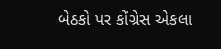બેઠકો પર કોંગ્રેસ એકલા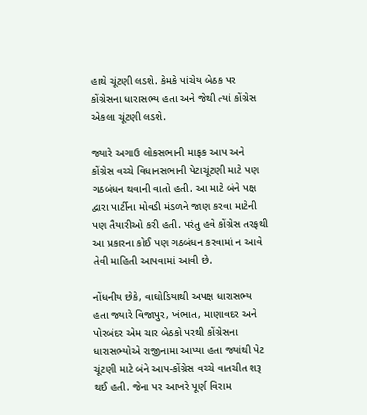હાથે ચૂંટણી લડશે. કેમકે પાંચેય બેઠક પર કોંગ્રેસના ધારાસભ્ય હતા અને જેથી ત્યાં કોંગ્રેસ એકલા ચૂંટણી લડશે.

જ્યારે અગાઉ લોકસભાની માફક આપ અને કોંગ્રેસ વચ્ચે વિધાનસભાની પેટાચૂંટણી માટે પણ ગઠબંધન થવાની વાતો હતી. આ માટે બંને પક્ષ દ્વારા પાર્ટીના મોવડી મંડળને જાણ કરવા માટેની પણ તૈયારીઓ કરી હતી. પરંતુ હવે કોંગ્રેસ તરફથી આ પ્રકારના કોઈ પણ ગઠબંધન કરવામાં ન આવે તેવી માહિતી આપવામાં આવી છે.

નોંધનીય છેકે, વાઘોડિયાથી અપક્ષ ધારાસભ્ય હતા જ્યારે વિજાપુર, ખંભાત, માણાવદર અને પોરબંદર એમ ચાર બેઠકો પરથી કોંગ્રેસના ધારાસભ્યોએ રાજીનામા આપ્યા હતા જ્યાંથી પેટ ચૂંટણી માટે બંને આપ-કોંગ્રેસ વચ્ચે વાતચીત શરૂ થઈ હતી. જેના પર આખરે પૂર્ણ વિરામ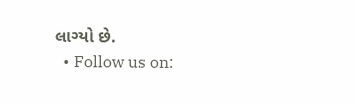લાગ્યો છે.
  • Follow us on: